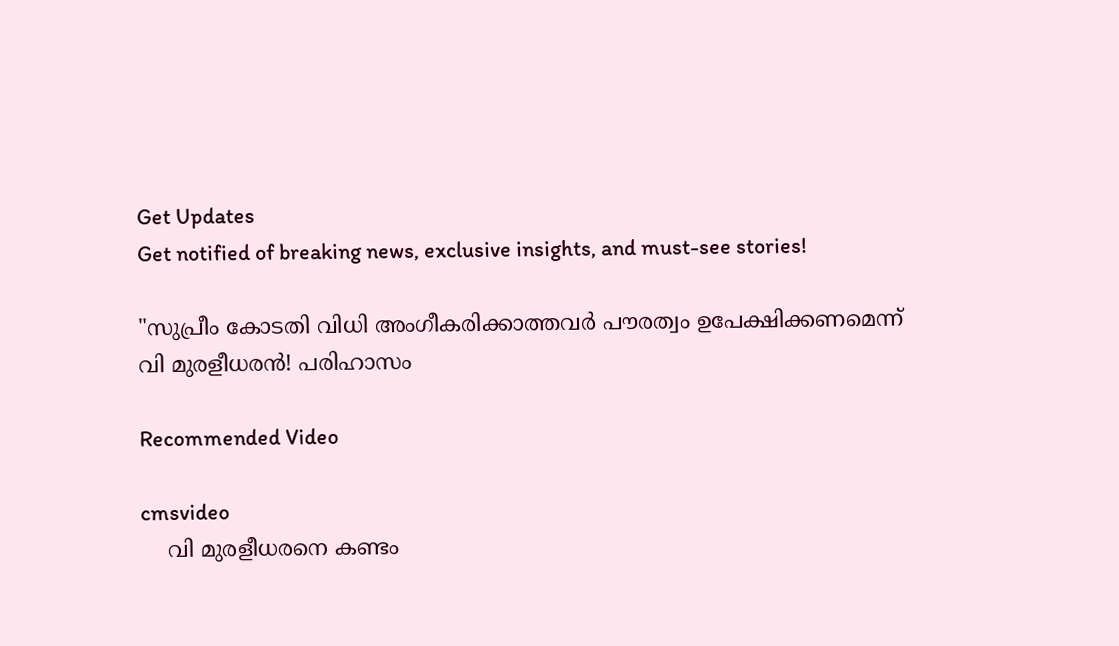Get Updates
Get notified of breaking news, exclusive insights, and must-see stories!

"സുപ്രീം കോടതി വിധി അംഗീകരിക്കാത്തവര്‍ പൗരത്വം ഉപേക്ഷിക്കണമെന്ന് വി മുരളീധരന്‍! പരിഹാസം

Recommended Video

cmsvideo
    വി മുരളീധരനെ കണ്ടം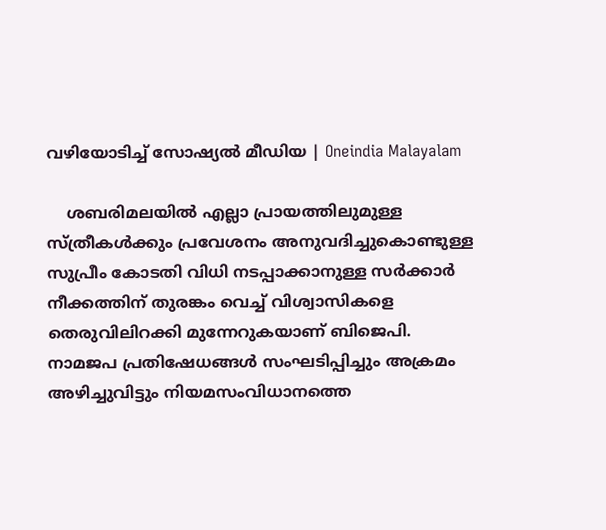വഴിയോടിച്ച് സോഷ്യൽ മീഡിയ | Oneindia Malayalam

    ശബരിമലയില്‍ എല്ലാ പ്രായത്തിലുമുള്ള സ്ത്രീകള്‍ക്കും പ്രവേശനം അനുവദിച്ചുകൊണ്ടുള്ള സുപ്രീം കോടതി വിധി നടപ്പാക്കാനുള്ള സര്‍ക്കാര്‍ നീക്കത്തിന് തുരങ്കം വെച്ച് വിശ്വാസികളെ തെരുവിലിറക്കി മുന്നേറുകയാണ് ബിജെപി. നാമജപ പ്രതിഷേധങ്ങള്‍ സംഘടിപ്പിച്ചും അക്രമം അഴിച്ചുവിട്ടും നിയമസംവിധാനത്തെ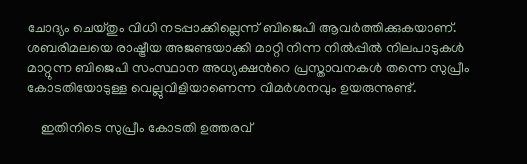ചോദ്യം ചെയ്തും വിധി നടപ്പാക്കില്ലെന്ന് ബിജെപി ആവര്‍ത്തിക്കുകയാണ്. ശബരിമലയെ രാഷ്ട്രീയ അജണ്ടയാക്കി മാറ്റി നിന്ന നില്‍പ്പില്‍ നിലപാടുകള്‍ മാറ്റുന്ന ബിജെപി സംസ്ഥാന അധ്യക്ഷന്‍റെ പ്രസ്താവനകള്‍ തന്നെ സുപ്രീം കോടതിയോടുള്ള വെല്ലുവിളിയാണെന്ന വിമര്‍ശനവും ഉയരുന്നുണ്ട്.

    ഇതിനിടെ സുപ്രീം കോടതി ഉത്തരവ്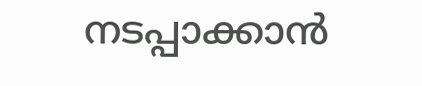നടപ്പാക്കാന്‍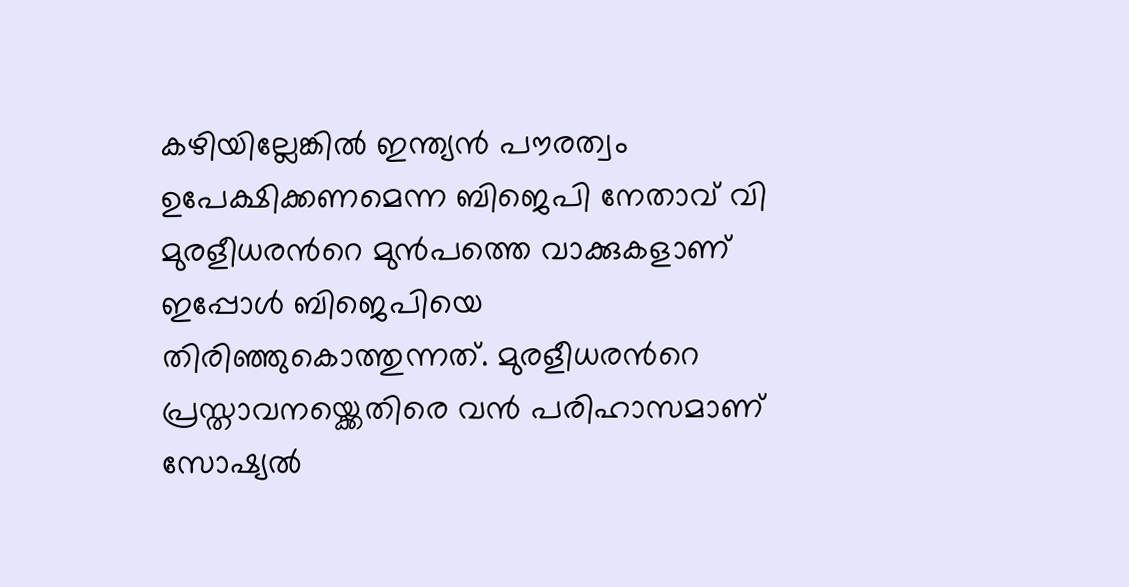കഴിയില്ലേങ്കില്‍ ഇന്ത്യന്‍ പൗരത്വം ഉപേക്ഷിക്കണമെന്ന ബിജെപി നേതാവ് വി മുരളീധരന്‍റെ മുന്‍പത്തെ വാക്കുകളാണ് ഇപ്പോള്‍ ബിജെപിയെ തിരിഞ്ഞുകൊത്തുന്നത്. മുരളീധരന്‍റെ പ്രസ്താവനയ്ക്കെതിരെ വന്‍ പരിഹാസമാണ് സോഷ്യല്‍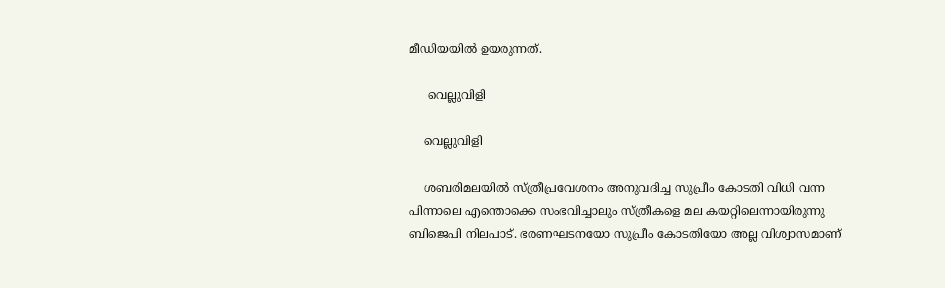മീഡിയയില്‍ ഉയരുന്നത്.

     വെല്ലുവിളി

    വെല്ലുവിളി

    ശബരിമലയില്‍ സ്ത്രീപ്രവേശനം അനുവദിച്ച സുപ്രീം കോടതി വിധി വന്ന പിന്നാലെ എന്തൊക്കെ സംഭവിച്ചാലും സ്ത്രീകളെ മല കയറ്റിലെന്നായിരുന്നു ബിജെപി നിലപാട്. ഭരണഘടനയോ സുപ്രീം കോടതിയോ അല്ല വിശ്വാസമാണ്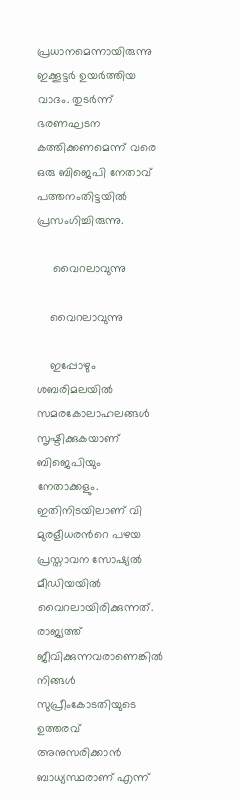പ്രധാനമെന്നായിരുന്നു ഇക്കൂട്ടര്‍ ഉയര്‍ത്തിയ വാദം. തുടര്‍ന്ന് ഭരണഘടന കത്തിക്കണമെന്ന് വരെ ഒരു ബിജെപി നേതാവ് പത്തനംതിട്ടയില്‍ പ്രസംഗിച്ചിരുന്നു.

     വൈറലാവുന്നു

    വൈറലാവുന്നു

    ഇപ്പോഴും ശബരിമലയില്‍ സമരകോലാഹലങ്ങള്‍ സൃഷ്ടിക്കുകയാണ് ബിജെപിയും നേതാക്കളും. ഇതിനിടയിലാണ് വി മുരളീധരന്‍റെ പഴയ പ്രസ്താവന സോഷ്യല്‍ മീഡിയയില്‍ വൈറലായിരിക്കുന്നത്. രാജ്യത്ത് ജീവിക്കുന്നവരാണെങ്കിൽ നിങ്ങൾ സുപ്രീംകോടതിയുടെ ഉത്തരവ് അനുസരിക്കാൻ ബാധ്യസ്ഥരാണ് എന്ന്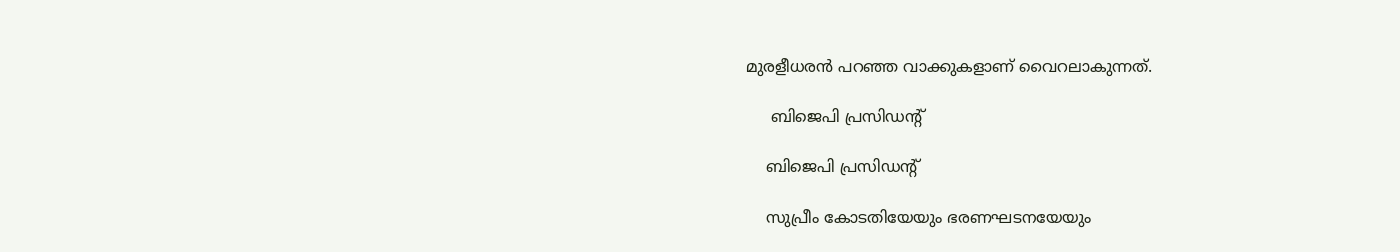മുരളീധരന്‍ പറഞ്ഞ വാക്കുകളാണ് വൈറലാകുന്നത്.

     ബിജെപി പ്രസിഡന്‍റ്

    ബിജെപി പ്രസിഡന്‍റ്

    സുപ്രീം കോടതിയേയും ഭരണഘടനയേയും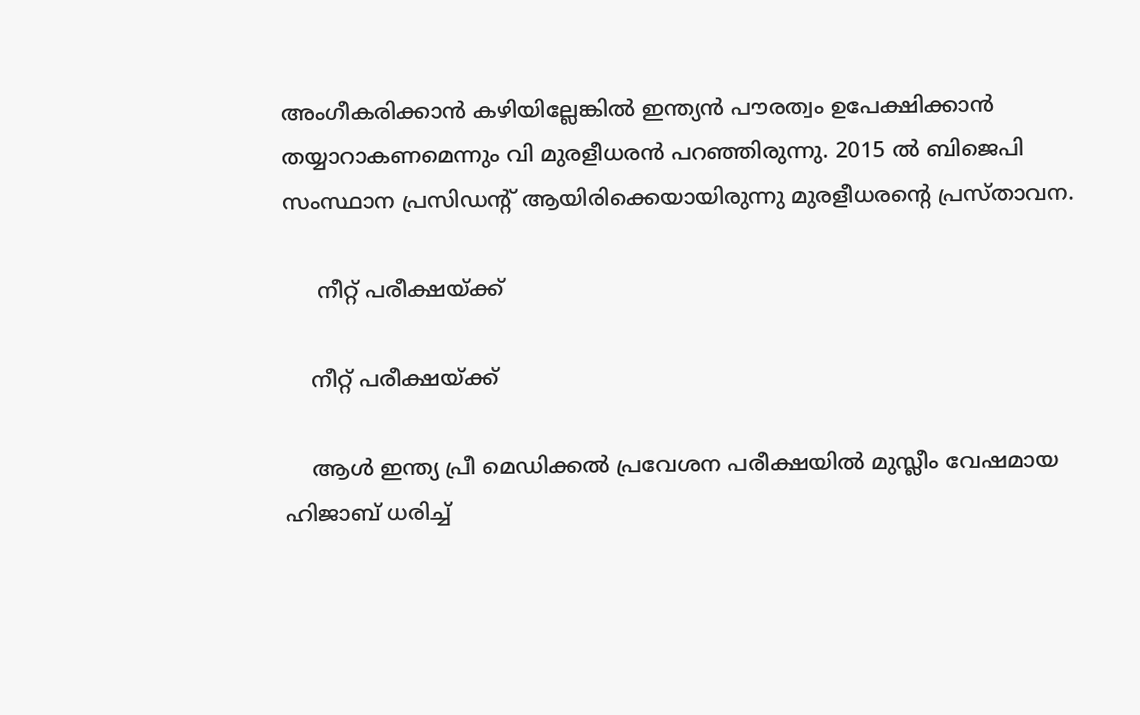അംഗീകരിക്കാന്‍ കഴിയില്ലേങ്കില്‍ ഇന്ത്യന്‍ പൗരത്വം ഉപേക്ഷിക്കാന്‍ തയ്യാറാകണമെന്നും വി മുരളീധരന്‍ പറഞ്ഞിരുന്നു. 2015 ല്‍ ബിജെപി സംസ്ഥാന പ്രസിഡന്‍റ് ആയിരിക്കെയായിരുന്നു മുരളീധരന്‍റെ പ്രസ്താവന.

     നീറ്റ് പരീക്ഷയ്ക്ക്

    നീറ്റ് പരീക്ഷയ്ക്ക്

    ആള്‍ ഇന്ത്യ പ്രീ മെഡിക്കല്‍ പ്രവേശന പരീക്ഷയില്‍ മുസ്ലീം വേഷമായ ഹിജാബ് ധരിച്ച്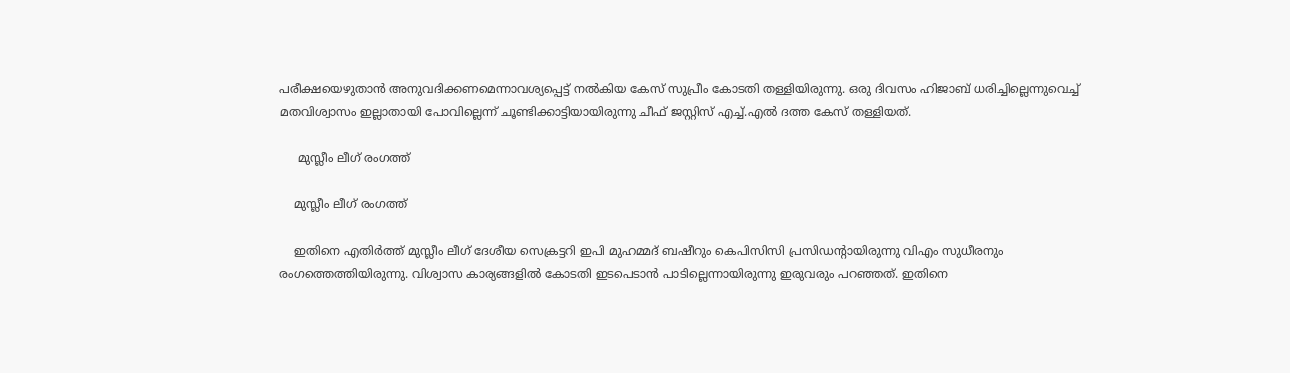പരീക്ഷയെഴുതാന്‍ അനുവദിക്കണമെന്നാവശ്യപ്പെട്ട് നല്‍കിയ കേസ് സുപ്രീം കോടതി തള്ളിയിരുന്നു. ഒരു ദിവസം ഹിജാബ് ധരിച്ചില്ലെന്നുവെച്ച് മതവിശ്വാസം ഇല്ലാതായി പോവില്ലെന്ന് ചൂണ്ടിക്കാട്ടിയായിരുന്നു ചീഫ് ജസ്റ്റിസ് എച്ച്.എല്‍ ദത്ത കേസ് തള്ളിയത്.

     മുസ്ലീം ലീഗ് രംഗത്ത്

    മുസ്ലീം ലീഗ് രംഗത്ത്

    ഇതിനെ എതിര്‍ത്ത് മുസ്ലീം ലീഗ് ദേശീയ സെക്രട്ടറി ഇപി മുഹമ്മദ് ബഷീറും കെപിസിസി പ്രസിഡന്‍റായിരുന്നു വിഎം സുധീരനും രംഗത്തെത്തിയിരുന്നു. വിശ്വാസ കാര്യങ്ങളില്‍ കോടതി ഇടപെടാന്‍ പാടില്ലെന്നായിരുന്നു ഇരുവരും പറഞ്ഞത്. ഇതിനെ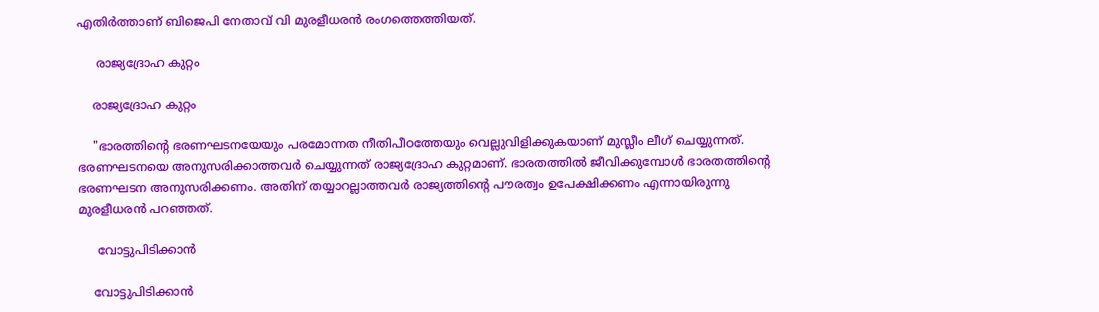എതിര്‍ത്താണ് ബിജെപി നേതാവ് വി മുരളീധരന്‍ രംഗത്തെത്തിയത്.

     രാജ്യദ്രോഹ കുറ്റം

    രാജ്യദ്രോഹ കുറ്റം

    "ഭാരത്തിന്‍റെ ഭരണഘടനയേയും പരമോന്നത നീതിപീഠത്തേയും വെല്ലുവിളിക്കുകയാണ് മുസ്ലീം ലീഗ് ചെയ്യുന്നത്. ഭരണഘടനയെ അനുസരിക്കാത്തവര്‍ ചെയ്യുന്നത് രാജ്യദ്രോഹ കുറ്റമാണ്. ഭാരതത്തില്‍ ജീവിക്കുമ്പോള്‍ ഭാരതത്തിന്‍റെ ഭരണഘടന അനുസരിക്കണം. അതിന് തയ്യാറല്ലാത്തവര്‍ രാജ്യത്തിന്‍റെ പൗരത്വം ഉപേക്ഷിക്കണം എന്നായിരുന്നു മുരളീധരന്‍ പറഞ്ഞത്.

     വോട്ടുപിടിക്കാന്‍

    വോട്ടുപിടിക്കാന്‍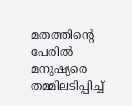മതത്തിന്റെ പേരില്‍ മനുഷ്യരെ തമ്മിലടിപ്പിച്ച്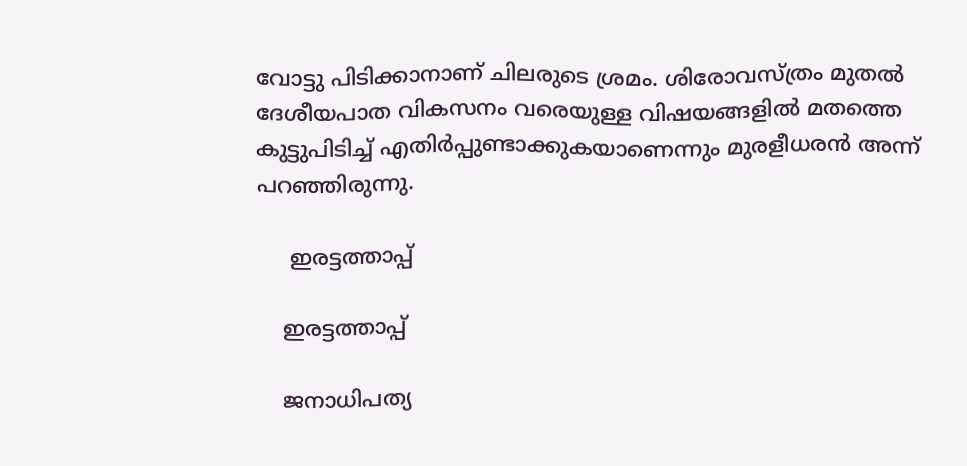വോട്ടു പിടിക്കാനാണ് ചിലരുടെ ശ്രമം. ശിരോവസ്ത്രം മുതല്‍ ദേശീയപാത വികസനം വരെയുള്ള വിഷയങ്ങളില്‍ മതത്തെ കുട്ടുപിടിച്ച് എതിര്‍പ്പുണ്ടാക്കുകയാണെന്നും മുരളീധരന്‍ അന്ന് പറഞ്ഞിരുന്നു.

     ഇരട്ടത്താപ്പ്

    ഇരട്ടത്താപ്പ്

    ജനാധിപത്യ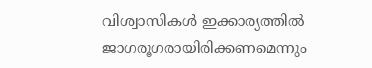വിശ്വാസികള്‍ ഇക്കാര്യത്തില്‍ ജാഗരൂഗരായിരിക്കണമെന്നും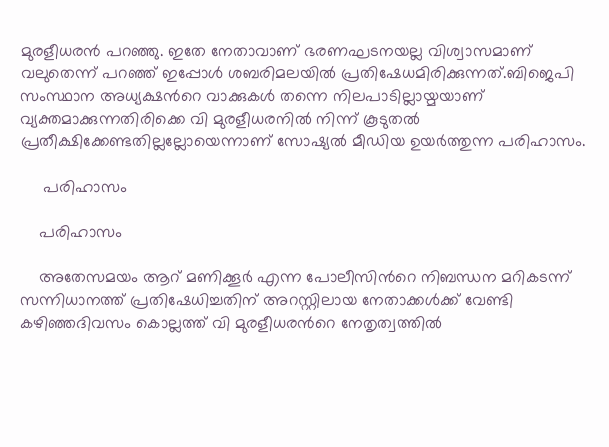മുരളീധരന്‍ പറഞ്ഞു. ഇതേ നേതാവാണ് ഭരണഘടനയല്ല വിശ്വാസമാണ് വലുതെന്ന് പറഞ്ഞ് ഇപ്പോള്‍ ശബരിമലയില്‍ പ്രതിഷേധമിരിക്കുന്നത്.ബിജെപി സംസ്ഥാന അധ്യക്ഷന്‍റെ വാക്കുകള്‍ തന്നെ നിലപാടില്ലായ്മയാണ് വ്യക്തമാക്കുന്നതിരിക്കെ വി മുരളീധരനില്‍ നിന്ന് കൂടുതല്‍ പ്രതീക്ഷിക്കേണ്ടതില്ലല്ലോയെന്നാണ് സോഷ്യല്‍ മീഡിയ ഉയര്‍ത്തുന്ന പരിഹാസം.

     പരിഹാസം

    പരിഹാസം

    അതേസമയം ആറ് മണിക്കൂര്‍ എന്ന പോലീസിന്‍റെ നിബന്ധന മറികടന്ന് സന്നിധാനത്ത് പ്രതിഷേധിച്ചതിന് അറസ്റ്റിലായ നേതാക്കള്‍ക്ക് വേണ്ടി കഴിഞ്ഞദിവസം കൊല്ലത്ത് വി മുരളീധരന്‍റെ നേതൃത്വത്തില്‍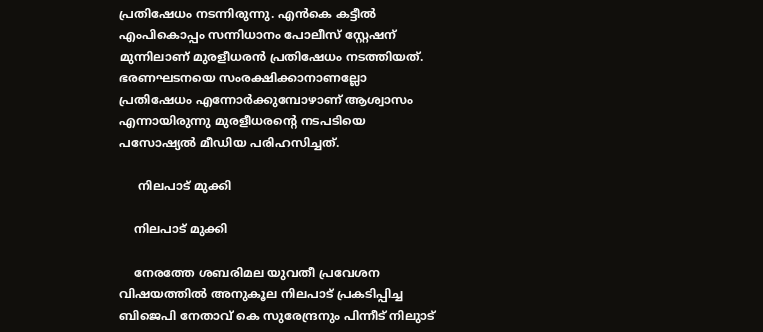പ്രതിഷേധം നടന്നിരുന്നു. എന്‍കെ കട്ടീല്‍ എംപികൊപ്പം സന്നിധാനം പോലീസ് സ്റ്റേഷന് മുന്നിലാണ് മുരളീധരന്‍ പ്രതിഷേധം നടത്തിയത്. ഭരണഘടനയെ സംരക്ഷിക്കാനാണല്ലോ പ്രതിഷേധം എന്നോര്‍ക്കുമ്പോഴാണ് ആശ്വാസം എന്നായിരുന്നു മുരളീധരന്‍റെ നടപടിയെ പസോഷ്യല്‍ മീഡിയ പരിഹസിച്ചത്.

     നിലപാട് മുക്കി

    നിലപാട് മുക്കി

    നേരത്തേ ശബരിമല യുവതീ പ്രവേശന വിഷയത്തില്‍ അനുകൂല നിലപാട് പ്രകടിപ്പിച്ച ബിജെപി നേതാവ് കെ സുരേന്ദ്രനും പിന്നീട് നിലുാട്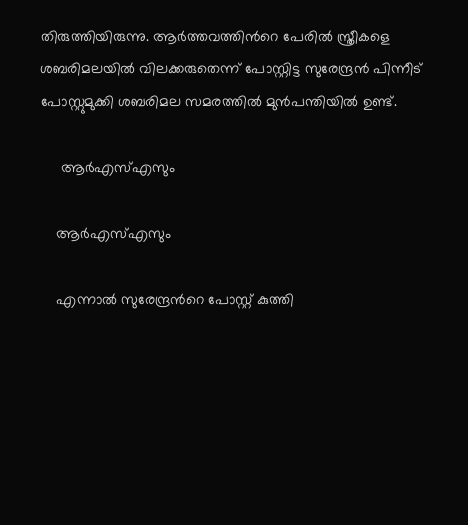തിരുത്തിയിരുന്നു. ആര്‍ത്തവത്തിന്‍റെ പേരില്‍ സ്ത്രീകളെ ശബരിമലയില്‍ വിലക്കരുതെന്ന് പോസ്റ്റിട്ട സുരേന്ദ്രന്‍ പിന്നീട് പോസ്റ്റുമുക്കി ശബരിമല സമരത്തില്‍ മുന്‍പന്തിയില്‍ ഉണ്ട്.

     ആര്‍എസ്എസും

    ആര്‍എസ്എസും

    എന്നാല്‍ സുരേന്ദ്രന്‍റെ പോസ്റ്റ് കുത്തി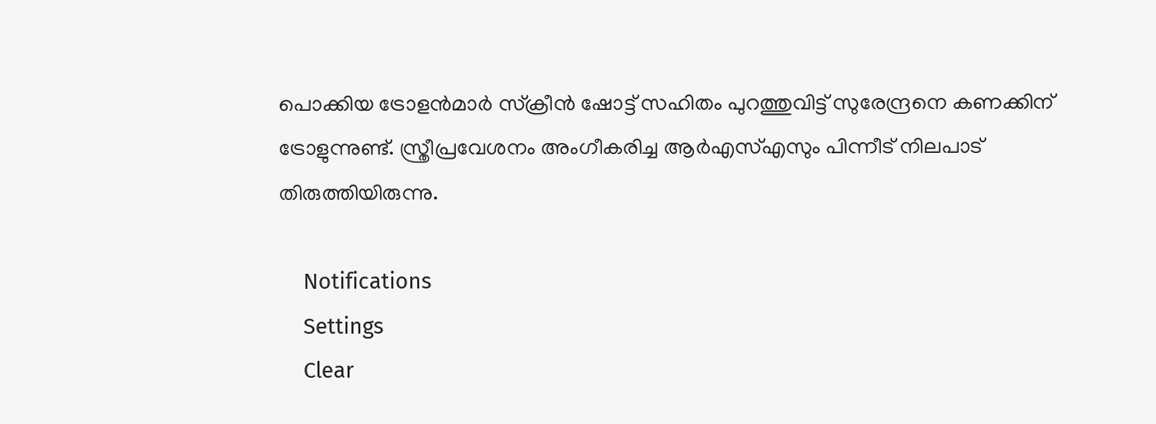പൊക്കിയ ട്രോളന്‍മാര്‍ സ്ക്രീന്‍ ഷോട്ട് സഹിതം പുറത്തുവിട്ട് സുരേന്ദ്രനെ കണക്കിന് ട്രോളുന്നുണ്ട്. സ്ത്രീപ്രവേശനം അംഗീകരിച്ച ആര്‍എസ്എസും പിന്നീട് നിലപാട് തിരുത്തിയിരുന്നു.

    Notifications
    Settings
    Clear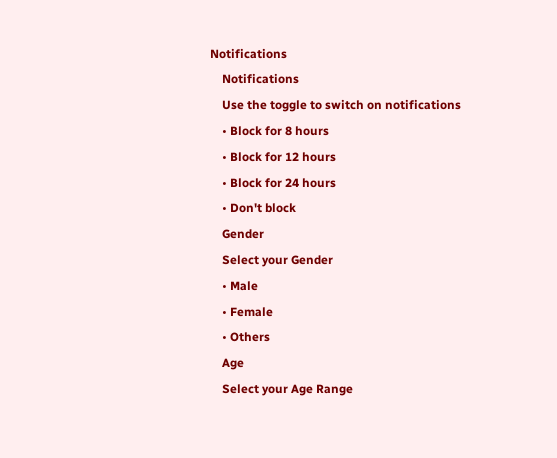Notifications
    Notifications
    Use the toggle to switch on notifications
    • Block for 8 hours
    • Block for 12 hours
    • Block for 24 hours
    • Don't block
    Gender
    Select your Gender
    • Male
    • Female
    • Others
    Age
    Select your Age Range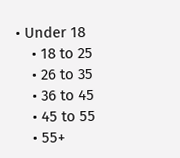• Under 18
    • 18 to 25
    • 26 to 35
    • 36 to 45
    • 45 to 55
    • 55+